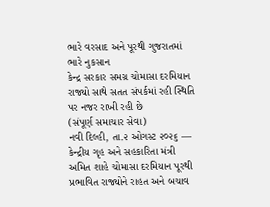ભારે વરસાદ અને પૂરથી ગુજરાતમાં ભારે નુકસાન
કેન્દ્ર સરકાર સમગ્ર ચોમાસા દરમિયાન રાજ્યો સાથે સતત સંપર્કમાં રહી સ્થિતિ પર નજર રાખી રહી છે
(સંપૂર્ણ સમાચાર સેવા)
નવી દિલ્હી, તા.૨ ઓગસ્ટ ૨૦૨૬ — કેન્દ્રીય ગૃહ અને સહકારિતા મંત્રી અમિત શાહે ચોમાસા દરમિયાન પૂરથી પ્રભાવિત રાજ્યોને રાહત અને બચાવ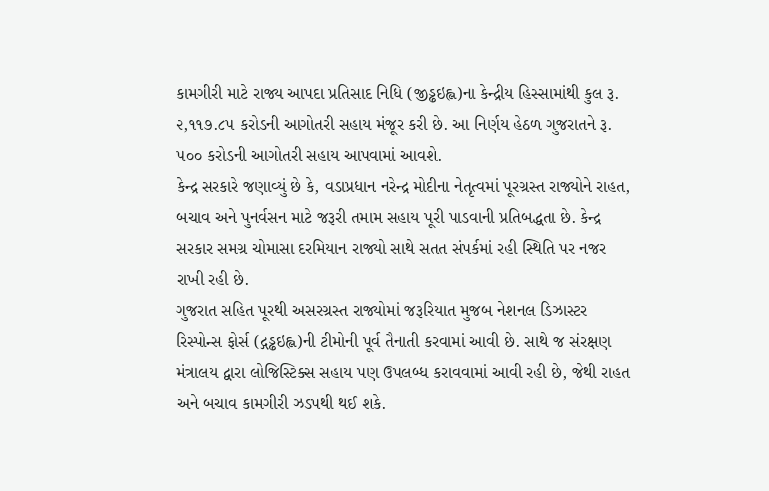કામગીરી માટે રાજ્ય આપદા પ્રતિસાદ નિધિ (જીડ્ઢઇહ્લ)ના કેન્દ્રીય હિસ્સામાંથી કુલ રૂ. ૨,૧૧૭.૮૫ કરોડની આગોતરી સહાય મંજૂર કરી છે. આ નિર્ણય હેઠળ ગુજરાતને રૂ. ૫૦૦ કરોડની આગોતરી સહાય આપવામાં આવશે.
કેન્દ્ર સરકારે જણાવ્યું છે કે, વડાપ્રધાન નરેન્દ્ર મોદીના નેતૃત્વમાં પૂરગ્રસ્ત રાજ્યોને રાહત, બચાવ અને પુનર્વસન માટે જરૂરી તમામ સહાય પૂરી પાડવાની પ્રતિબદ્ધતા છે. કેન્દ્ર સરકાર સમગ્ર ચોમાસા દરમિયાન રાજ્યો સાથે સતત સંપર્કમાં રહી સ્થિતિ પર નજર રાખી રહી છે.
ગુજરાત સહિત પૂરથી અસરગ્રસ્ત રાજ્યોમાં જરૂરિયાત મુજબ નેશનલ ડિઝાસ્ટર રિસ્પોન્સ ફોર્સ (દ્ગડ્ઢઇહ્લ)ની ટીમોની પૂર્વ તૈનાતી કરવામાં આવી છે. સાથે જ સંરક્ષણ મંત્રાલય દ્વારા લોજિસ્ટિક્સ સહાય પણ ઉપલબ્ધ કરાવવામાં આવી રહી છે, જેથી રાહત અને બચાવ કામગીરી ઝડપથી થઈ શકે.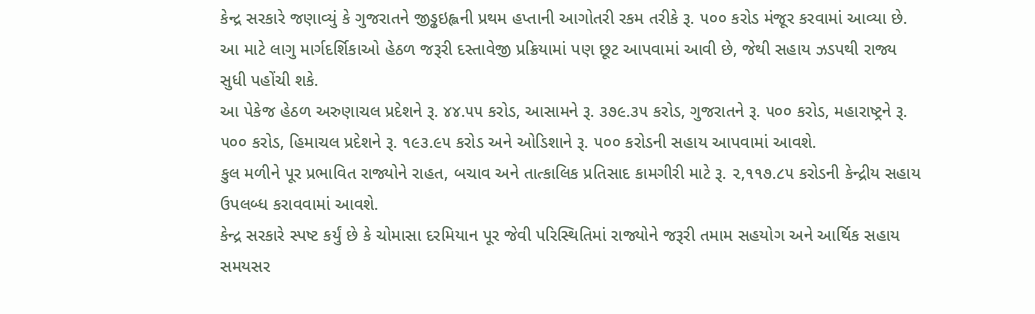કેન્દ્ર સરકારે જણાવ્યું કે ગુજરાતને જીડ્ઢઇહ્લની પ્રથમ હપ્તાની આગોતરી રકમ તરીકે રૂ. ૫૦૦ કરોડ મંજૂર કરવામાં આવ્યા છે. આ માટે લાગુ માર્ગદર્શિકાઓ હેઠળ જરૂરી દસ્તાવેજી પ્રક્રિયામાં પણ છૂટ આપવામાં આવી છે, જેથી સહાય ઝડપથી રાજ્ય સુધી પહોંચી શકે.
આ પેકેજ હેઠળ અરુણાચલ પ્રદેશને રૂ. ૪૪.૫૫ કરોડ, આસામને રૂ. ૩૭૯.૩૫ કરોડ, ગુજરાતને રૂ. ૫૦૦ કરોડ, મહારાષ્ટ્રને રૂ. ૫૦૦ કરોડ, હિમાચલ પ્રદેશને રૂ. ૧૯૩.૯૫ કરોડ અને ઓડિશાને રૂ. ૫૦૦ કરોડની સહાય આપવામાં આવશે.
કુલ મળીને પૂર પ્રભાવિત રાજ્યોને રાહત, બચાવ અને તાત્કાલિક પ્રતિસાદ કામગીરી માટે રૂ. ૨,૧૧૭.૮૫ કરોડની કેન્દ્રીય સહાય ઉપલબ્ધ કરાવવામાં આવશે.
કેન્દ્ર સરકારે સ્પષ્ટ કર્યું છે કે ચોમાસા દરમિયાન પૂર જેવી પરિસ્થિતિમાં રાજ્યોને જરૂરી તમામ સહયોગ અને આર્થિક સહાય સમયસર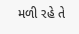મળી રહે તે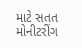માટે સતત મોનીટરીંગ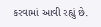કરવામાં આવી રહ્યું છે.